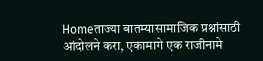Homeताज्या बातम्यासामाजिक प्रश्नांसाठी आंदोलने करा, एकामागे एक राजीनामे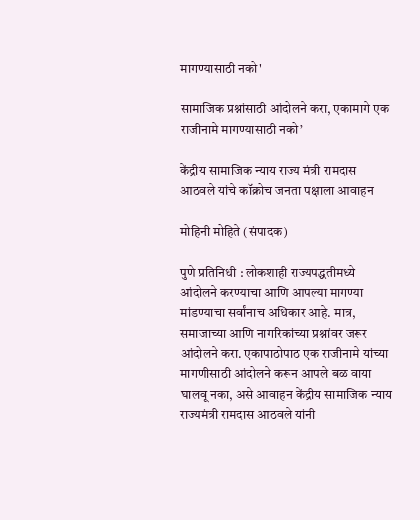मागण्यासाठी नको'

सामाजिक प्रश्नांसाठी आंदोलने करा, एकामागे एक राजीनामे मागण्यासाठी नको’

केंद्रीय सामाजिक न्याय राज्य मंत्री रामदास आठवले यांचे कॉक्रोच जनता पक्षाला आवाहन

मोहिनी मोहिते (संपादक)

पुणे प्रतिनिधी : लोकशाही राज्यपद्धतीमध्ये आंदोलने करण्याचा आणि आपल्या मागण्या मांडण्याचा सर्वांनाच अधिकार आहे. मात्र, समाजाच्या आणि नागरिकांच्या प्रश्नांवर जरूर आंदोलने करा. एकापाठोपाठ एक राजीनामे यांच्या मागणीसाठी आंदोलने करून आपले बळ वाया घालवू नका, असे आवाहन केंद्रीय सामाजिक न्याय राज्यमंत्री रामदास आठवले यांनी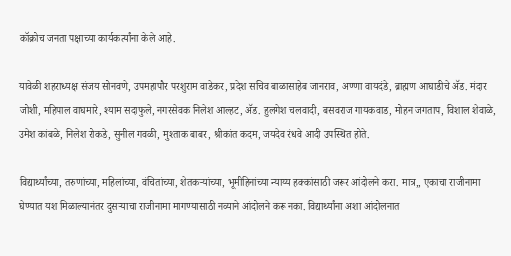कॉक्रोच जनता पक्षाच्या कार्यकर्त्यांना केले आहे.

यावेळी शहराध्यक्ष संजय सोनवणे, उपमहापौर परशुराम वाडेकर, प्रदेश सचिव बाळासाहेब जानराव, अण्णा वायदंडे, ब्राह्मण आघाडीचे ॲड. मंदार जोशी, महिपाल वाघमारे, श्याम सदाफुले, नगरसेवक निलेश आल्हट, ॲड. हुलगेश चलवादी, बसवराज गायकवाड, मोहन जगताप, विशाल शेवाळे, उमेश कांबळे, निलेश रोकडे, सुनील गवळी, मुश्ताक बाबर, श्रीकांत कदम, जयदेव रंधवे आदी उपस्थित होते.

विद्यार्थ्यांच्या, तरुणांच्या, महिलांच्या, वंचितांच्या, शेतकऱ्यांच्या, भूमीहिनांच्या न्याय्य हक्कांसाठी जरूर आंदोलने करा. मात्र,, एकाचा राजीनामा घेण्यात यश मिळाल्यानंतर दुसऱ्याचा राजीनामा मागण्यासाठी नव्याने आंदोलने करू नका. विद्यार्थ्यांना अशा आंदोलनात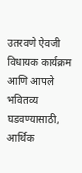उतरवणे ऐवजी विधायक कार्यक्रम आणि आपले भवितव्य घडवण्यासाठी, आर्थिक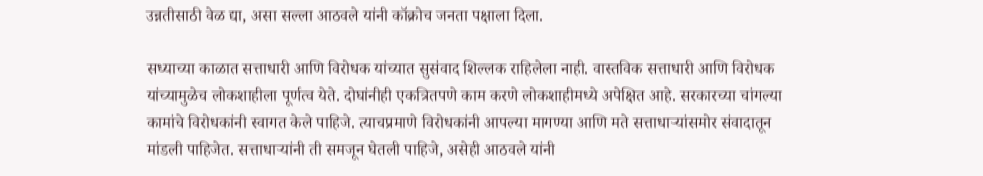उन्नतीसाठी वेळ द्या, असा सल्ला आठवले यांनी कॉक्रोच जनता पक्षाला दिला.

सध्याच्या काळात सत्ताधारी आणि विरोधक यांच्यात सुसंवाद शिल्लक राहिलेला नाही. वास्तविक सत्ताधारी आणि विरोधक यांच्यामुळेच लोकशाहीला पूर्णत्व येते. दोघांनीही एकत्रितपणे काम करणे लोकशाहीमध्ये अपेक्षित आहे. सरकारच्या चांगल्या कामांचे विरोधकांनी स्वागत केले पाहिजे. त्याचप्रमाणे विरोधकांनी आपल्या मागण्या आणि मते सत्ताधाऱ्यांसमोर संवादातून मांडली पाहिजेत. सत्ताधाऱ्यांनी ती समजून घेतली पाहिजे, असेही आठवले यांनी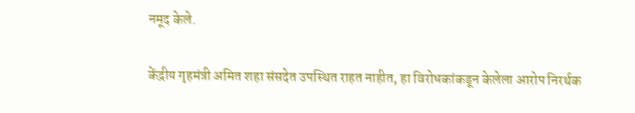नमूद केले.

केंद्रीय गृहमंत्री अमित शहा संसदेत उपस्थित राहत नाहीत, हा विरोधकांकडून केलेला आरोप निरर्थक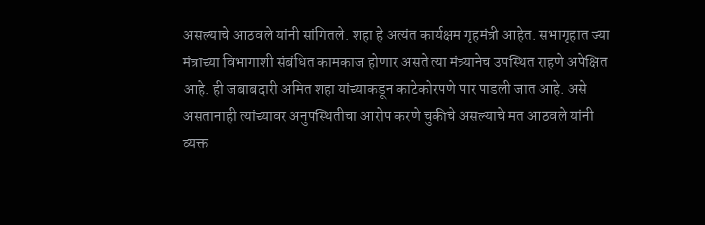असल्याचे आठवले यांनी सांगितले. शहा हे अत्यंत कार्यक्षम गृहमंत्री आहेत. सभागृहात ज्या मंत्राच्या विभागाशी संबंधित कामकाज होणार असते त्या मंत्र्यानेच उपस्थित राहणे अपेक्षित आहे. ही जबाबदारी अमित शहा यांच्याकडून काटेकोरपणे पार पाडली जात आहे. असे असतानाही त्यांच्यावर अनुपस्थितीचा आरोप करणे चुकीचे असल्याचे मत आठवले यांनी व्यक्त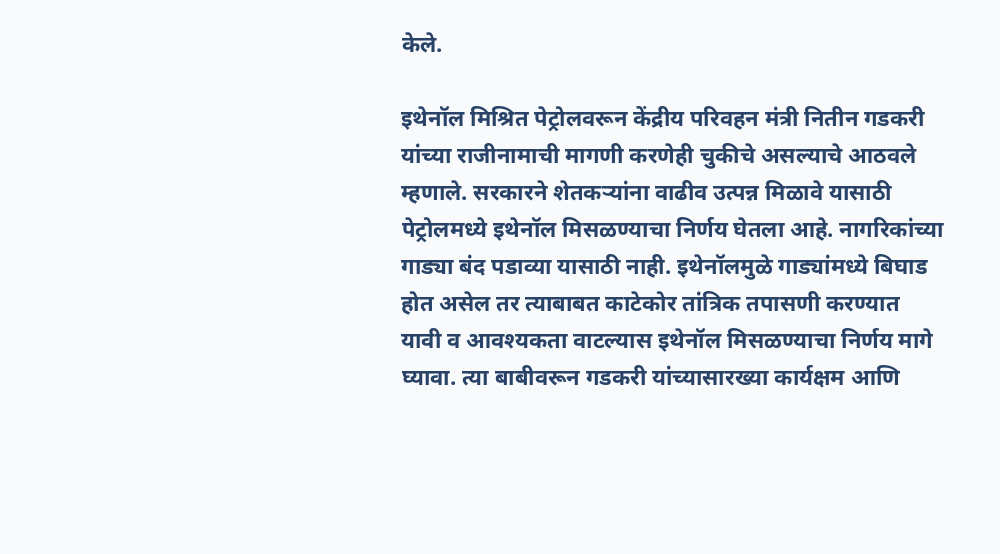केले.

इथेनॉल मिश्रित पेट्रोलवरून केंद्रीय परिवहन मंत्री नितीन गडकरी यांच्या राजीनामाची मागणी करणेही चुकीचे असल्याचे आठवले म्हणाले. सरकारने शेतकऱ्यांना वाढीव उत्पन्न मिळावे यासाठी पेट्रोलमध्ये इथेनॉल मिसळण्याचा निर्णय घेतला आहे. नागरिकांच्या गाड्या बंद पडाव्या यासाठी नाही. इथेनॉलमुळे गाड्यांमध्ये बिघाड होत असेल तर त्याबाबत काटेकोर तांत्रिक तपासणी करण्यात यावी व आवश्यकता वाटल्यास इथेनॉल मिसळण्याचा निर्णय मागे घ्यावा. त्या बाबीवरून गडकरी यांच्यासारख्या कार्यक्षम आणि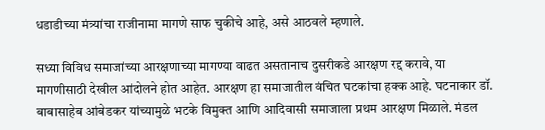धडाडीच्या मंत्र्यांचा राजीनामा मागणे साफ चुकीचे आहे, असे आठवले म्हणाले.

सध्या विविध समाजांच्या आरक्षणाच्या मागण्या वाढत असतानाच दुसरीकडे आरक्षण रद्द करावे, या मागणीसाठी देखील आंदोलने होत आहेत. आरक्षण हा समाजातील वंचित घटकांचा हक्क आहे. घटनाकार डॉ. बाबासाहेब आंबेडकर यांच्यामुळे भटके विमुक्त आणि आदिवासी समाजाला प्रथम आरक्षण मिळाले. मंडल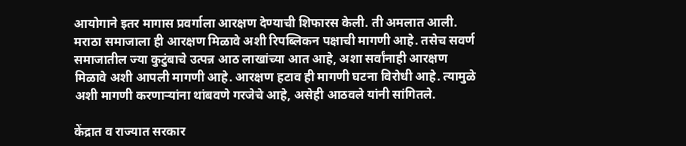आयोगाने इतर मागास प्रवर्गाला आरक्षण देण्याची शिफारस केली. ती अमलात आली. मराठा समाजाला ही आरक्षण मिळावे अशी रिपब्लिकन पक्षाची मागणी आहे. तसेच सवर्ण समाजातील ज्या कुटुंबाचे उत्पन्न आठ लाखांच्या आत आहे, अशा सर्वांनाही आरक्षण मिळावे अशी आपली मागणी आहे. आरक्षण हटाव ही मागणी घटना विरोधी आहे. त्यामुळे अशी मागणी करणाऱ्यांना थांबवणे गरजेचे आहे, असेही आठवले यांनी सांगितले.

केंद्रात व राज्यात सरकार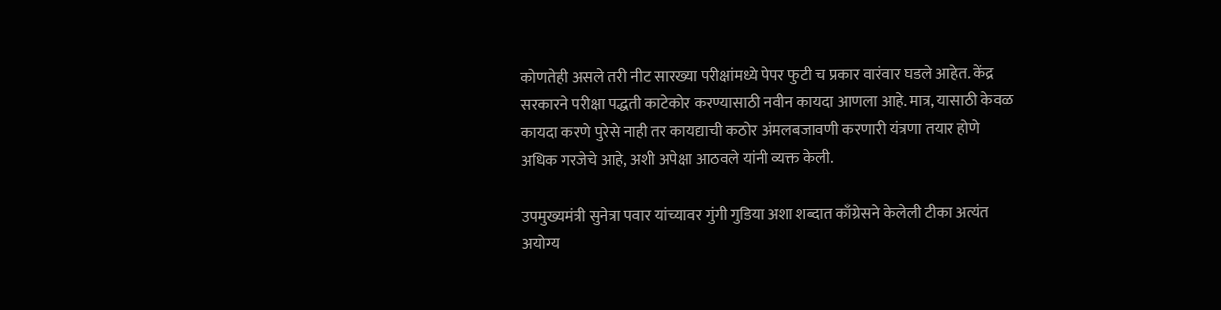कोणतेही असले तरी नीट सारख्या परीक्षांमध्ये पेपर फुटी च प्रकार वारंवार घडले आहेत. केंद्र सरकारने परीक्षा पद्धती काटेकोर करण्यासाठी नवीन कायदा आणला आहे. मात्र, यासाठी केवळ कायदा करणे पुरेसे नाही तर कायद्याची कठोर अंमलबजावणी करणारी यंत्रणा तयार होणे अधिक गरजेचे आहे, अशी अपेक्षा आठवले यांनी व्यक्त केली.

उपमुख्यमंत्री सुनेत्रा पवार यांच्यावर गुंगी गुडिया अशा शब्दात काँग्रेसने केलेली टीका अत्यंत अयोग्य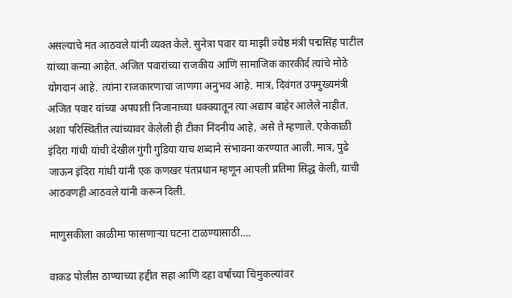असल्याचे मत आठवले यांनी व्यक्त केले. सुनेत्रा पवार या माझी ज्येष्ठ मंत्री पद्मसिंह पाटील यांच्या कन्या आहेत. अजित पवारांच्या राजकीय आणि सामाजिक कारकीर्द त्यांचे मोठे योगदान आहे. त्यांना राजकारणाचा जाणगा अनुभव आहे. मात्र, दिवंगत उपमुख्यमंत्री अजित पवार यांच्या अपघाती निजानाच्या धक्क्यातून त्या अद्याप बाहेर आलेले नाहीत. अशा परिस्थितीत त्यांच्यावर केलेली ही टीका निंदनीय आहे, असे ते म्हणाले. एकेकाळी इंदिरा गांधी यांची देखील गुंगी गुडिया याच शब्दाने संभावना करण्यात आली. मात्र, पुढे जाऊन इंदिरा गांधी यांनी एक कणखर पंतप्रधान म्हणून आपली प्रतिमा सिद्ध केली, याची आठवणही आठवले यांनी करून दिली.

माणुसकीला काळीमा फासणाऱ्या घटना टाळण्यासाठी….

वाकड पोलीस ठाण्याच्या हद्दीत सहा आणि दहा वर्षाच्या चिमुकल्यांवर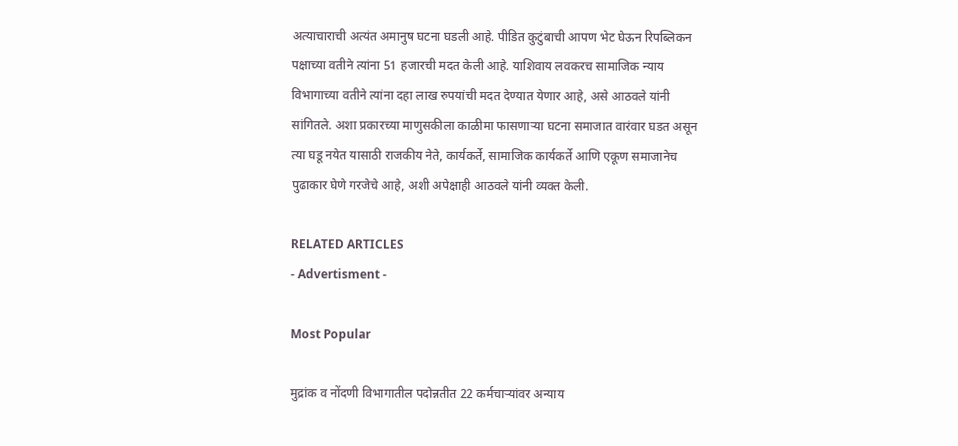अत्याचाराची अत्यंत अमानुष घटना घडली आहे. पीडित कुटुंबाची आपण भेट घेऊन रिपब्लिकन पक्षाच्या वतीने त्यांना 51 हजारची मदत केली आहे. याशिवाय लवकरच सामाजिक न्याय विभागाच्या वतीने त्यांना दहा लाख रुपयांची मदत देण्यात येणार आहे, असे आठवले यांनी सांगितले. अशा प्रकारच्या माणुसकीला काळीमा फासणाऱ्या घटना समाजात वारंवार घडत असून त्या घडू नयेत यासाठी राजकीय नेते, कार्यकर्ते, सामाजिक कार्यकर्ते आणि एकूण समाजानेच पुढाकार घेणे गरजेचे आहे, अशी अपेक्षाही आठवले यांनी व्यक्त केली.

RELATED ARTICLES
- Advertisment -

Most Popular

मुद्रांक व नोंदणी विभागातील पदोन्नतीत 22 कर्मचार्‍यांवर अन्याय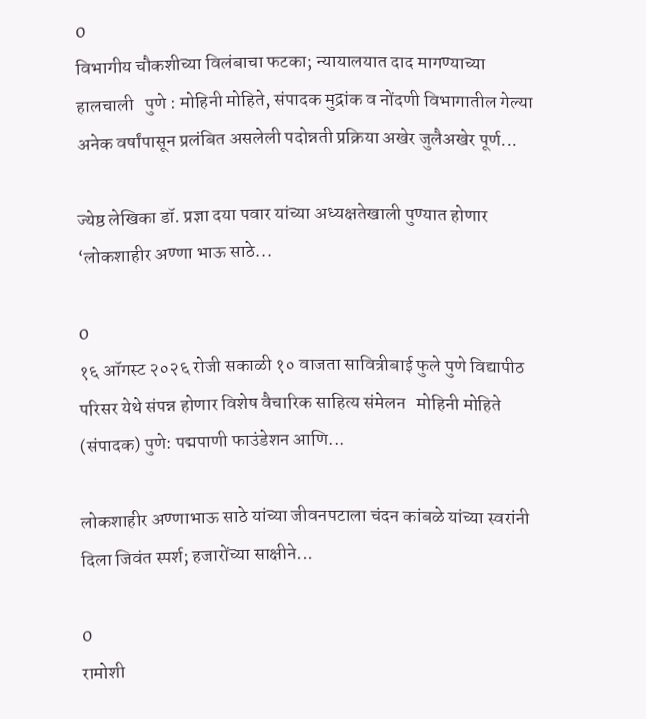0
विभागीय चौकशीच्या विलंबाचा फटका; न्यायालयात दाद मागण्याच्या हालचाली   पुणे : मोहिनी मोहिते, संपादक मुद्रांक व नोंदणी विभागातील गेल्या अनेक वर्षांपासून प्रलंबित असलेली पदोन्नती प्रक्रिया अखेर जुलैअखेर पूर्ण...

ज्येष्ठ लेखिका डॉ. प्रज्ञा दया पवार यांच्या अध्यक्षतेखाली पुण्यात होणार ‘लोकशाहीर अण्णा भाऊ साठे...

0
१६ ऑगस्ट २०२६ रोजी सकाळी १० वाजता सावित्रीबाई फुले पुणे विद्यापीठ परिसर येथे संपन्न होणार विशेष वैचारिक साहित्य संमेलन   मोहिनी मोहिते (संपादक) पुणे: पद्मपाणी फाउंडेशन आणि...

लोकशाहीर अण्णाभाऊ साठे यांच्या जीवनपटाला चंदन कांबळे यांच्या स्वरांनी दिला जिवंत स्पर्श; हजारोंच्या साक्षीने...

0
रामोशी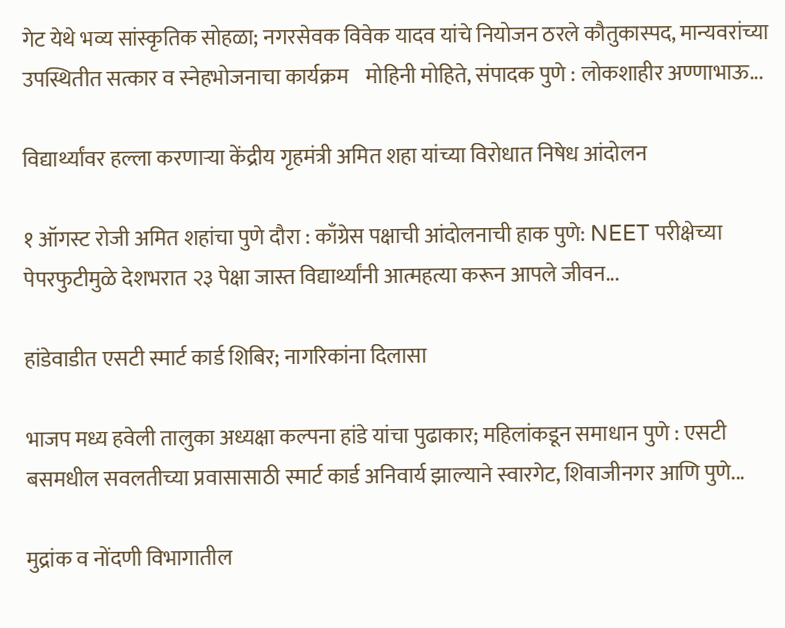गेट येथे भव्य सांस्कृतिक सोहळा; नगरसेवक विवेक यादव यांचे नियोजन ठरले कौतुकास्पद, मान्यवरांच्या उपस्थितीत सत्कार व स्नेहभोजनाचा कार्यक्रम    मोहिनी मोहिते, संपादक पुणे : लोकशाहीर अण्णाभाऊ...

विद्यार्थ्यांवर हल्ला करणाऱ्या केंद्रीय गृहमंत्री अमित शहा यांच्या विरोधात निषेध आंदोलन

१ ऑगस्ट रोजी अमित शहांचा पुणे दौरा : काँग्रेस पक्षाची आंदोलनाची हाक पुणे: NEET परीक्षेच्या पेपरफुटीमुळे देशभरात २३ पेक्षा जास्त विद्यार्थ्यांनी आत्महत्या करून आपले जीवन...

हांडेवाडीत एसटी स्मार्ट कार्ड शिबिर; नागरिकांना दिलासा

भाजप मध्य हवेली तालुका अध्यक्षा कल्पना हांडे यांचा पुढाकार; महिलांकडून समाधान पुणे : एसटी बसमधील सवलतीच्या प्रवासासाठी स्मार्ट कार्ड अनिवार्य झाल्याने स्वारगेट, शिवाजीनगर आणि पुणे...

मुद्रांक व नोंदणी विभागातील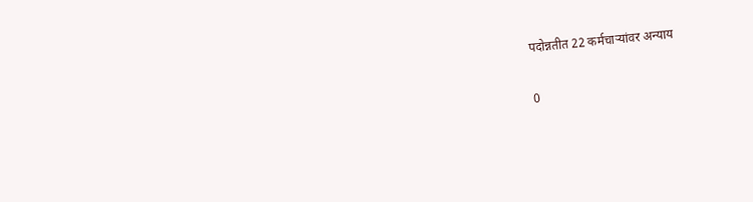पदोन्नतीत 22 कर्मचार्‍यांवर अन्याय

0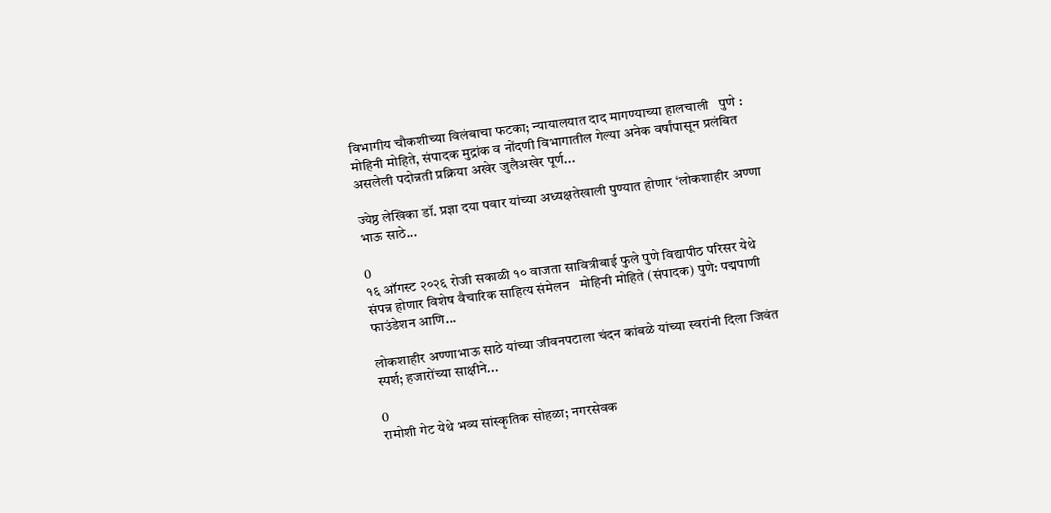विभागीय चौकशीच्या विलंबाचा फटका; न्यायालयात दाद मागण्याच्या हालचाली   पुणे : मोहिनी मोहिते, संपादक मुद्रांक व नोंदणी विभागातील गेल्या अनेक वर्षांपासून प्रलंबित असलेली पदोन्नती प्रक्रिया अखेर जुलैअखेर पूर्ण...

ज्येष्ठ लेखिका डॉ. प्रज्ञा दया पवार यांच्या अध्यक्षतेखाली पुण्यात होणार ‘लोकशाहीर अण्णा भाऊ साठे...

0
१६ ऑगस्ट २०२६ रोजी सकाळी १० वाजता सावित्रीबाई फुले पुणे विद्यापीठ परिसर येथे संपन्न होणार विशेष वैचारिक साहित्य संमेलन   मोहिनी मोहिते (संपादक) पुणे: पद्मपाणी फाउंडेशन आणि...

लोकशाहीर अण्णाभाऊ साठे यांच्या जीवनपटाला चंदन कांबळे यांच्या स्वरांनी दिला जिवंत स्पर्श; हजारोंच्या साक्षीने...

0
रामोशी गेट येथे भव्य सांस्कृतिक सोहळा; नगरसेवक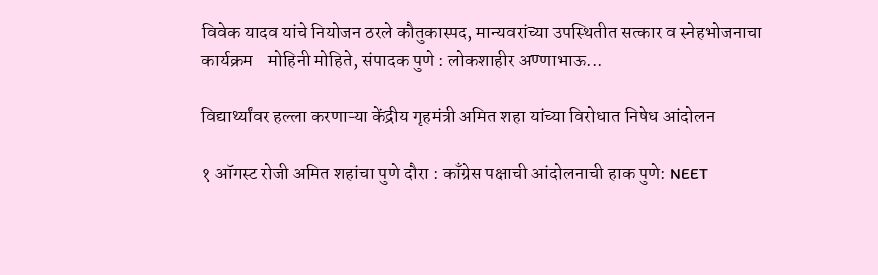विवेक यादव यांचे नियोजन ठरले कौतुकास्पद, मान्यवरांच्या उपस्थितीत सत्कार व स्नेहभोजनाचा कार्यक्रम    मोहिनी मोहिते, संपादक पुणे : लोकशाहीर अण्णाभाऊ...

विद्यार्थ्यांवर हल्ला करणाऱ्या केंद्रीय गृहमंत्री अमित शहा यांच्या विरोधात निषेध आंदोलन

१ ऑगस्ट रोजी अमित शहांचा पुणे दौरा : काँग्रेस पक्षाची आंदोलनाची हाक पुणे: NEET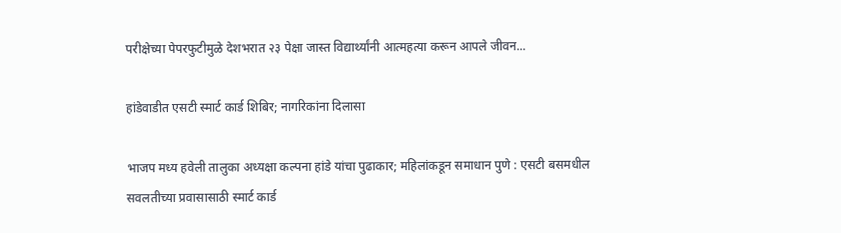परीक्षेच्या पेपरफुटीमुळे देशभरात २३ पेक्षा जास्त विद्यार्थ्यांनी आत्महत्या करून आपले जीवन...

हांडेवाडीत एसटी स्मार्ट कार्ड शिबिर; नागरिकांना दिलासा

भाजप मध्य हवेली तालुका अध्यक्षा कल्पना हांडे यांचा पुढाकार; महिलांकडून समाधान पुणे : एसटी बसमधील सवलतीच्या प्रवासासाठी स्मार्ट कार्ड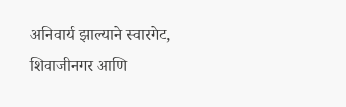अनिवार्य झाल्याने स्वारगेट, शिवाजीनगर आणि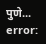पुणे...
error: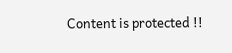Content is protected !!